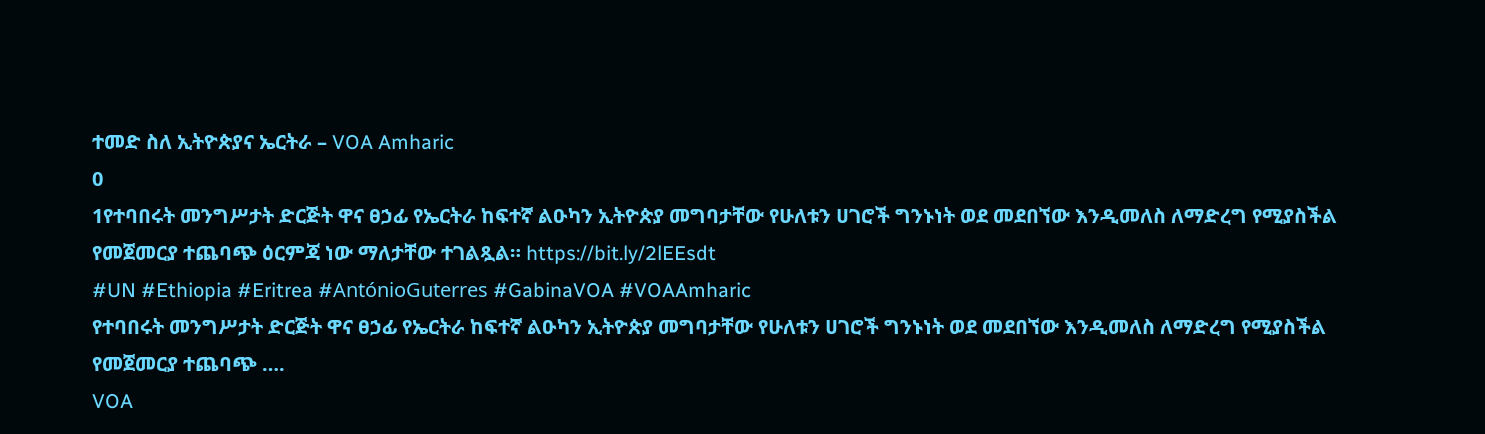ተመድ ስለ ኢትዮጵያና ኤርትራ – VOA Amharic
0
1የተባበሩት መንግሥታት ድርጅት ዋና ፀኃፊ የኤርትራ ከፍተኛ ልዑካን ኢትዮጵያ መግባታቸው የሁለቱን ሀገሮች ግንኑነት ወደ መደበኘው እንዲመለስ ለማድረግ የሚያስችል የመጀመርያ ተጨባጭ ዕርምጃ ነው ማለታቸው ተገልጿል። https://bit.ly/2lEEsdt
#UN #Ethiopia #Eritrea #AntónioGuterres #GabinaVOA #VOAAmharic
የተባበሩት መንግሥታት ድርጅት ዋና ፀኃፊ የኤርትራ ከፍተኛ ልዑካን ኢትዮጵያ መግባታቸው የሁለቱን ሀገሮች ግንኑነት ወደ መደበኘው እንዲመለስ ለማድረግ የሚያስችል የመጀመርያ ተጨባጭ ….
VOA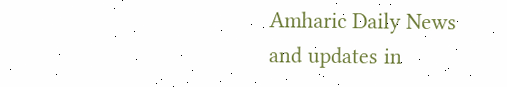Amharic Daily News and updates in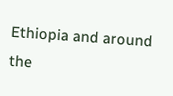Ethiopia and around the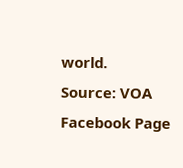world.
Source: VOA Facebook Page